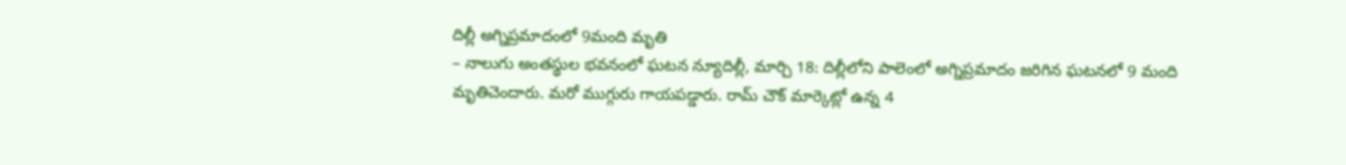దిల్లీ అగ్నిప్రమాదంలో 9మంది మృతి
– నాలుగు అంతస్థుల భవనంలో ఘటన న్యూదిల్లీ, మార్చి 18: దిల్లీలోని పాలెంలో అగ్నిప్రమాదం జరిగిన ఘటనలో 9 మంది మృతిచెందారు. మరో ముగ్గురు గాయపడ్డారు. రామ్ చౌక్ మార్కెట్లో ఉన్న 4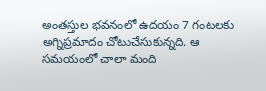అంతస్తుల భవనంలో ఉదయం 7 గంటలకు అగ్నిప్రమాదం చోటుచేసుకున్నది. ఆ సమయంలో చాలా మంది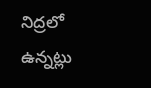నిద్రలో ఉన్నట్లు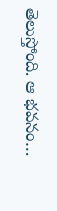తెలుస్తోంది. ఆ భవనం…